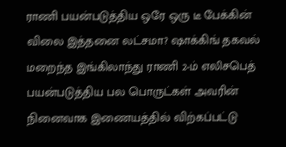ராணி பயன்படுத்திய ஒரே ஒரு டீ பேக்கின் விலை இத்தனை லட்சமா? ஷாக்கிங் தகவல்
மறைந்த இங்கிலாந்து ராணி 2-ம் எலிசபெத் பயன்படுத்திய பல பொருட்கள் அவரின் நினைவாக இணையத்தில் விற்கப்பட்டு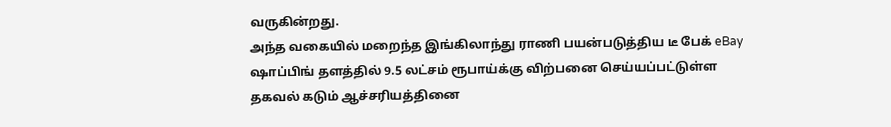வருகின்றது.
அந்த வகையில் மறைந்த இங்கிலாந்து ராணி பயன்படுத்திய டீ பேக் eBay ஷாப்பிங் தளத்தில் 9.5 லட்சம் ரூபாய்க்கு விற்பனை செய்யப்பட்டுள்ள தகவல் கடும் ஆச்சரியத்தினை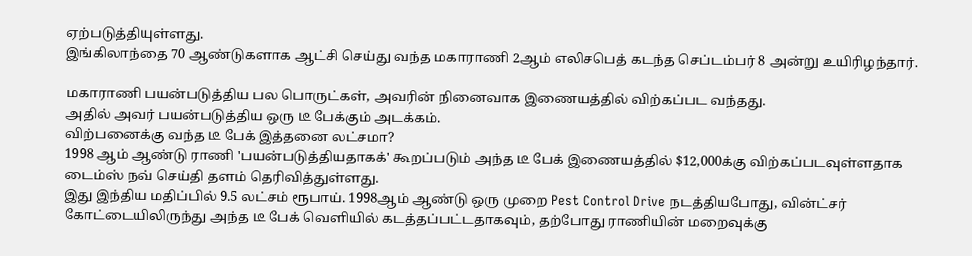ஏற்படுத்தியுள்ளது.
இங்கிலாந்தை 70 ஆண்டுகளாக ஆட்சி செய்து வந்த மகாராணி 2ஆம் எலிசபெத் கடந்த செப்டம்பர் 8 அன்று உயிரிழந்தார்.

மகாராணி பயன்படுத்திய பல பொருட்கள், அவரின் நினைவாக இணையத்தில் விற்கப்பட வந்தது.
அதில் அவர் பயன்படுத்திய ஒரு டீ பேக்கும் அடக்கம்.
விற்பனைக்கு வந்த டீ பேக் இத்தனை லட்சமா?
1998 ஆம் ஆண்டு ராணி 'பயன்படுத்தியதாகக்' கூறப்படும் அந்த டீ பேக் இணையத்தில் $12,000க்கு விற்கப்படவுள்ளதாக டைம்ஸ் நவ் செய்தி தளம் தெரிவித்துள்ளது.
இது இந்திய மதிப்பில் 9.5 லட்சம் ரூபாய். 1998ஆம் ஆண்டு ஒரு முறை Pest Control Drive நடத்தியபோது, வின்ட்சர் கோட்டையிலிருந்து அந்த டீ பேக் வெளியில் கடத்தப்பட்டதாகவும், தற்போது ராணியின் மறைவுக்கு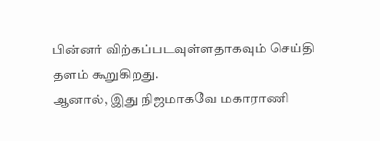பின்னர் விற்கப்படவுள்ளதாகவும் செய்தி தளம் கூறுகிறது.
ஆனால், இது நிஜமாகவே மகாராணி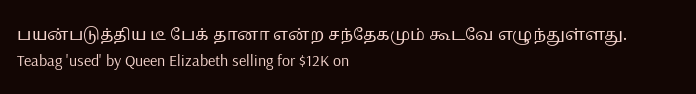பயன்படுத்திய டீ பேக் தானா என்ற சந்தேகமும் கூடவே எழுந்துள்ளது.
Teabag 'used' by Queen Elizabeth selling for $12K on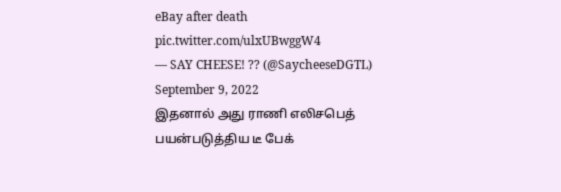eBay after death pic.twitter.com/ulxUBwggW4
— SAY CHEESE! ?? (@SaycheeseDGTL) September 9, 2022
இதனால் அது ராணி எலிசபெத் பயன்படுத்திய டீ பேக்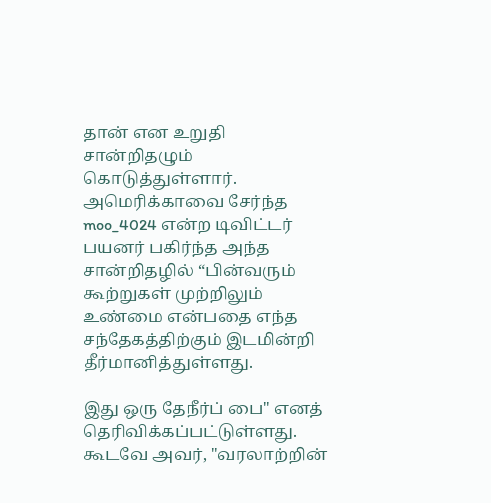தான் என உறுதி சான்றிதழும் கொடுத்துள்ளார்.
அமெரிக்காவை சேர்ந்த moo_4024 என்ற டிவிட்டர் பயனர் பகிர்ந்த அந்த சான்றிதழில் “பின்வரும் கூற்றுகள் முற்றிலும் உண்மை என்பதை எந்த சந்தேகத்திற்கும் இடமின்றி தீர்மானித்துள்ளது.

இது ஒரு தேநீர்ப் பை" எனத் தெரிவிக்கப்பட்டுள்ளது. கூடவே அவர், "வரலாற்றின்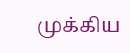முக்கிய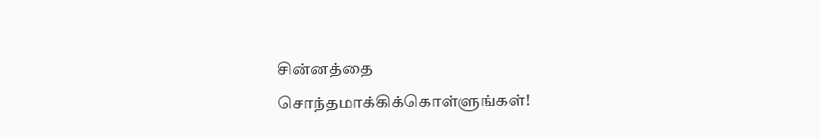சின்னத்தை சொந்தமாக்கிக்கொள்ளுங்கள்!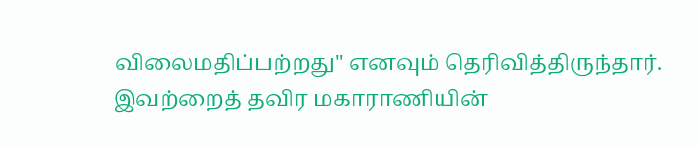விலைமதிப்பற்றது" எனவும் தெரிவித்திருந்தார்.
இவற்றைத் தவிர மகாராணியின்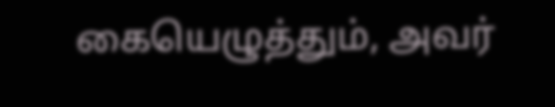கையெழுத்தும், அவர்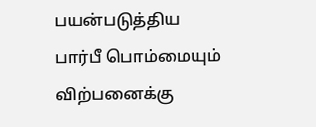பயன்படுத்திய பார்பீ பொம்மையும் விற்பனைக்கு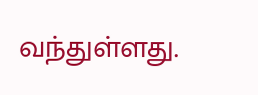வந்துள்ளது.